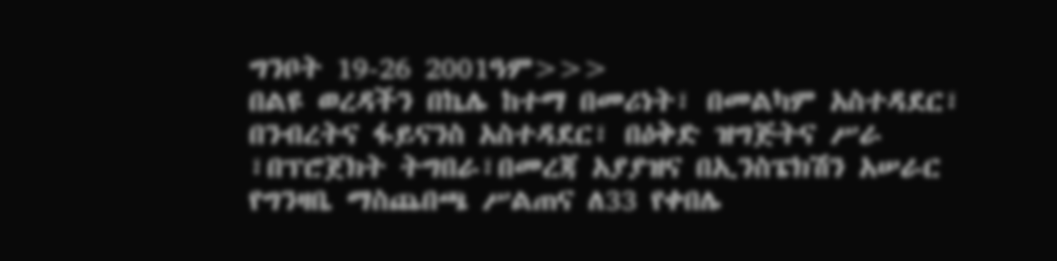ግንቦት 19-26 2001ዓም>>>
በልዩ ወረዳችን በኬሌ ከተማ በመሪነት፣ በመልካም አስተዳደር፣ በንብረትና ፋይናንስ አስተዳደር፣ በዕቅድ ዝግጅትና ሥራ ፣በፕሮጀክት ትግበራ፣በመረጃ አያያዝና በኢንስፔክሽን አሠራር የግንዛቤ ማስጨበጫ ሥልጠና ለ33 የቀበሌ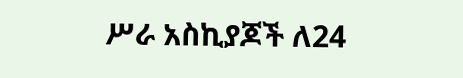ሥራ አስኪያጆች ለ24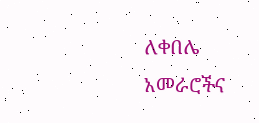ለቀበሌ አመራሮችና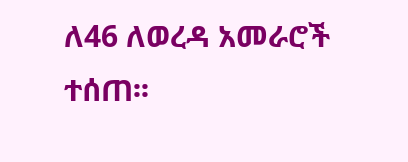ለ46 ለወረዳ አመራሮች ተሰጠ፡፡